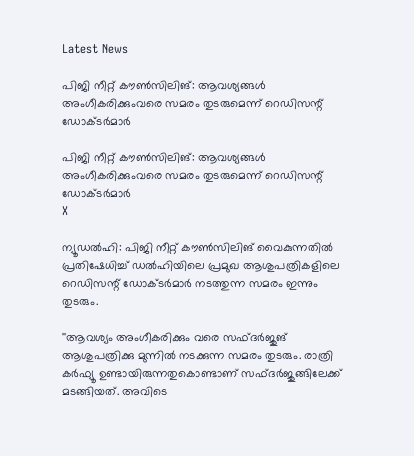Latest News

പിജി നീറ്റ് കൗണ്‍സിലിങ്: ആവശ്യങ്ങള്‍ അംഗീകരിക്കുംവരെ സമരം തുടരുമെന്ന് റെഡിസന്റ് ഡോക്ടര്‍മാര്‍

പിജി നീറ്റ് കൗണ്‍സിലിങ്: ആവശ്യങ്ങള്‍ അംഗീകരിക്കുംവരെ സമരം തുടരുമെന്ന് റെഡിസന്റ് ഡോക്ടര്‍മാര്‍
X

ന്യൂഡല്‍ഹി: പിജി നീറ്റ് കൗണ്‍സിലിങ് വൈകുന്നതില്‍ പ്രതിഷേധിച്ച് ഡല്‍ഹിയിലെ പ്രമുഖ ആശുപത്രികളിലെ റെഡിസന്റ് ഡോക്ടര്‍മാര്‍ നടത്തുന്ന സമരം ഇന്നും തുടരും.

''ആവശ്യം അംഗീകരിക്കും വരെ സഫ്ദര്‍ജുങ് ആശുപത്രിക്കു മുന്നില്‍ നടക്കുന്ന സമരം തുടരും. രാത്രി കര്‍ഫ്യൂ ഉണ്ടായിരുന്നതുകൊണ്ടാണ് സഫ്ദര്‍ജുങ്ങിലേക്ക് മടങ്ങിയത്. അവിടെ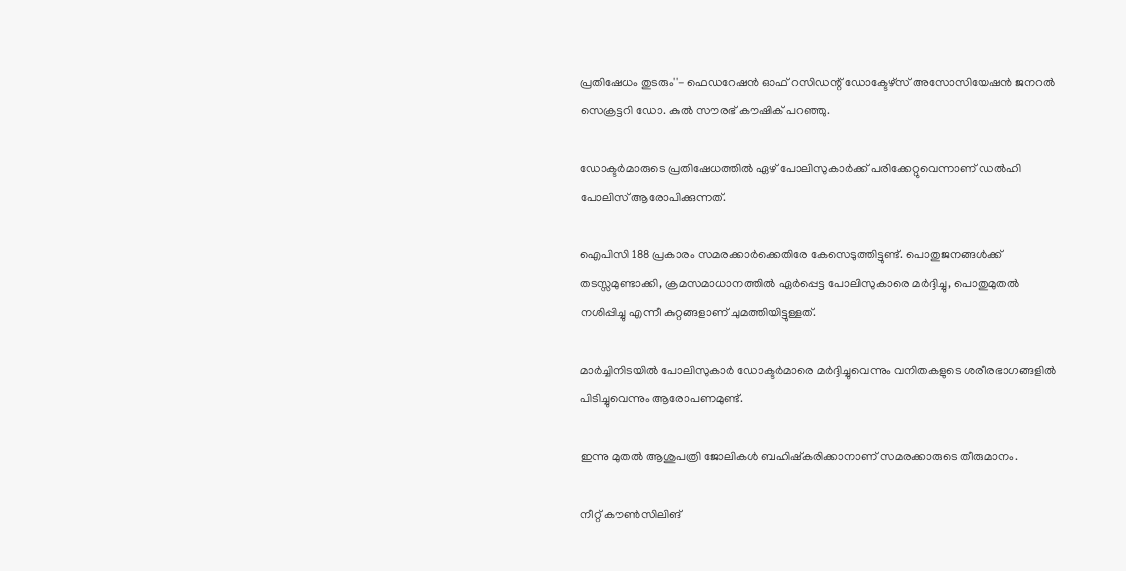പ്രതിഷേധം തുടരും''- ഫെഡറേഷന്‍ ഓഫ് റസിഡന്റ് ഡോക്ടേഴ്‌സ് അസോസിയേഷന്‍ ജനറല്‍ സെക്രട്ടറി ഡോ. കുല്‍ സൗരഭ് കൗഷിക് പറഞ്ഞു.

ഡോക്ടര്‍മാരുടെ പ്രതിഷേധത്തില്‍ ഏഴ് പോലിസുകാര്‍ക്ക് പരിക്കേറ്റുവെന്നാണ് ഡല്‍ഹി പോലിസ് ആരോപിക്കുന്നത്.

ഐപിസി 188 പ്രകാരം സമരക്കാര്‍ക്കെതിരേ കേസെടുത്തിട്ടുണ്ട്. പൊതുജനങ്ങള്‍ക്ക് തടസ്സമുണ്ടാക്കി, ക്രമസമാധാനത്തില്‍ ഏര്‍പ്പെട്ട പോലിസുകാരെ മര്‍ദ്ദിച്ചു, പൊതുമുതല്‍ നശിപ്പിച്ചു എന്നീ കുറ്റങ്ങളാണ് ചുമത്തിയിട്ടുള്ളത്.

മാര്‍ച്ചിനിടയില്‍ പോലിസുകാര്‍ ഡോക്ടര്‍മാരെ മര്‍ദ്ദിച്ചുവെന്നും വനിതകളുടെ ശരീരഭാഗങ്ങളില്‍ പിടിച്ചുവെന്നും ആരോപണമുണ്ട്.

ഇന്നു മുതല്‍ ആശുപത്രി ജോലികള്‍ ബഹിഷ്‌കരിക്കാനാണ് സമരക്കാരുടെ തീരുമാനം.

നീറ്റ് കൗണ്‍സിലിങ്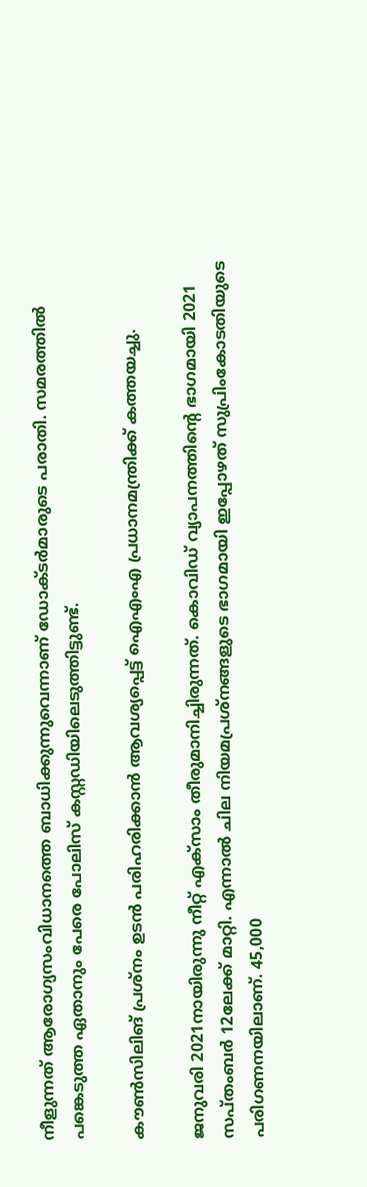നീളുന്നത് ആരോഗ്യസംവിധാനത്തെ ബാധിക്കുന്നുവെന്നാണ് ഡോക്ടര്‍മാരുടെ പരാതി. സമരത്തില്‍ പങ്കെടുത്ത ഏതാനും പേരെ പോലിസ് കസ്റ്റഡിയിലെടുത്തിട്ടുണ്ട്.

കൗണ്‍സിലിങ് പ്രശ്‌നം ഉടന്‍ പരിഹരിക്കാന്‍ ആവശ്യപ്പെട്ട് ഐഎംഎ പ്രധാനമന്ത്രിക്ക് കത്തയച്ചു.

ജനുവരി 2021നായിരുന്നു നീറ്റ് എക്‌സാം തീരുമാനിച്ചിരുന്നത്. കൊവിഡ് വ്യാപനത്തിന്റെ ഭാഗമായി 2021 സപ്തംബര്‍ 12ലേക്ക് മാറ്റി. എന്നാല്‍ ചില നിയമപ്രശ്‌നങ്ങളുടെ ഭാഗമായി ഇപ്പോഴത് സുപ്രിംകോടതിയുടെ പരിഗണനയിലാണ്. 45,000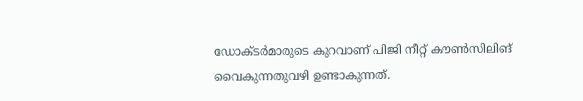ഡോക്ടര്‍മാരുടെ കുറവാണ് പിജി നീറ്റ് കൗണ്‍സിലിങ് വൈകുന്നതുവഴി ഉണ്ടാകുന്നത്.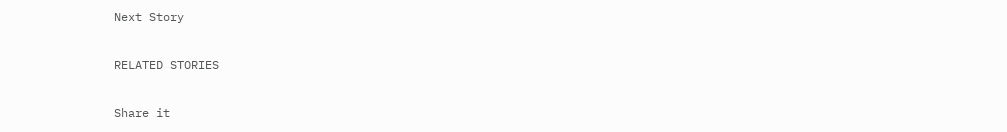Next Story

RELATED STORIES

Share it